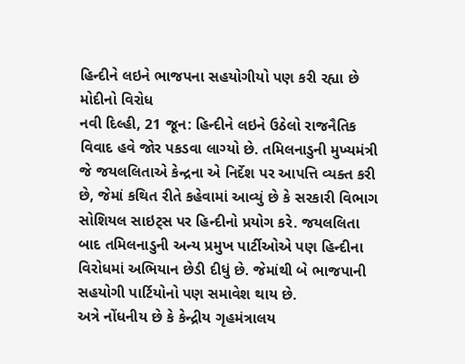હિન્દીને લઇને ભાજપના સહયોગીયો પણ કરી રહ્યા છે મોદીનો વિરોધ
નવી દિલ્હી, 21 જૂન: હિન્દીને લઇને ઉઠેલો રાજનૈતિક વિવાદ હવે જોર પકડવા લાગ્યો છે. તમિલનાડુની મુખ્યમંત્રી જે જયલલિતાએ કેન્દ્રના એ નિર્દેશ પર આપત્તિ વ્યક્ત કરી છે, જેમાં કથિત રીતે કહેવામાં આવ્યું છે કે સરકારી વિભાગ સોશિયલ સાઇટ્સ પર હિન્દીનો પ્રયોગ કરે. જયલલિતા બાદ તમિલનાડુની અન્ય પ્રમુખ પાર્ટીઓએ પણ હિન્દીના વિરોધમાં અભિયાન છેડી દીધું છે. જેમાંથી બે ભાજપાની સહયોગી પાર્ટિયોનો પણ સમાવેશ થાય છે.
અત્રે નોંધનીય છે કે કેન્દ્રીય ગૃહમંત્રાલય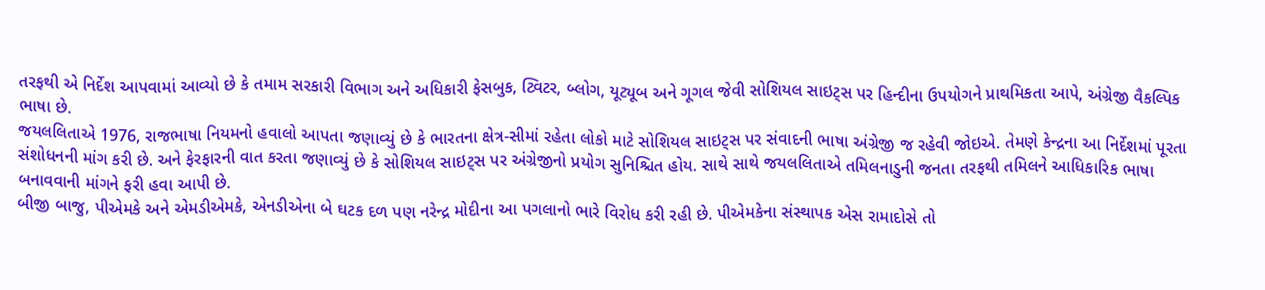તરફથી એ નિર્દેશ આપવામાં આવ્યો છે કે તમામ સરકારી વિભાગ અને અધિકારી ફેસબુક, ટ્વિટર, બ્લોગ, યૂટ્યૂબ અને ગૂગલ જેવી સોશિયલ સાઇટ્સ પર હિન્દીના ઉપયોગને પ્રાથમિકતા આપે, અંગ્રેજી વૈકલ્પિક ભાષા છે.
જયલલિતાએ 1976, રાજભાષા નિયમનો હવાલો આપતા જણાવ્યું છે કે ભારતના ક્ષેત્ર-સીમાં રહેતા લોકો માટે સોશિયલ સાઇટ્સ પર સંવાદની ભાષા અંગ્રેજી જ રહેવી જોઇએ. તેમણે કેન્દ્રના આ નિર્દેશમાં પૂરતા સંશોધનની માંગ કરી છે. અને ફેરફારની વાત કરતા જણાવ્યું છે કે સોશિયલ સાઇટ્સ પર અંગ્રેજીનો પ્રયોગ સુનિશ્ચિત હોય. સાથે સાથે જયલલિતાએ તમિલનાડુની જનતા તરફથી તમિલને આધિકારિક ભાષા બનાવવાની માંગને ફરી હવા આપી છે.
બીજી બાજુ, પીએમકે અને એમડીએમકે, એનડીએના બે ઘટક દળ પણ નરેન્દ્ર મોદીના આ પગલાનો ભારે વિરોધ કરી રહી છે. પીએમકેના સંસ્થાપક એસ રામાદોસે તો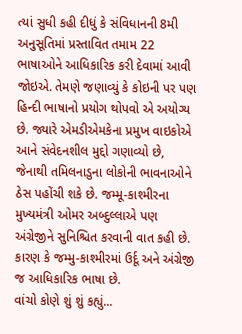ત્યાં સુધી કહી દીધું કે સંવિધાનની 8મી અનુસૂતિમાં પ્રસ્તાવિત તમામ 22 ભાષાઓને આધિકારિક કરી દેવામાં આવી જોઇએ. તેમણે જણાવ્યું કે કોઇની પર પણ હિન્દી ભાષાનો પ્રયોગ થોપવો એ અયોગ્ય છે. જ્યારે એમડીએમકેના પ્રમુખ વાઇકોએ આને સંવેદનશીલ મુદ્દો ગણાવ્યો છે, જેનાથી તમિલનાડુના લોકોની ભાવનાઓને ઠેસ પહોંચી શકે છે. જમ્મૂ-કાશ્મીરના મુખ્યમંત્રી ઓમર અબ્દુલ્લાએ પણ અંગ્રેજીને સુનિશ્ચિત કરવાની વાત કહી છે. કારણ કે જમ્મુ-કાશ્મીરમાં ઉર્દૂ અને અંગ્રેજી જ આધિકારિક ભાષા છે.
વાંચો કોણે શું શું કહ્યું...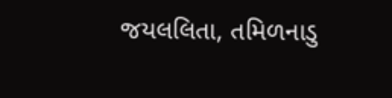જયલલિતા, તમિળનાડુ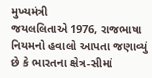મુખ્યમંત્રી
જયલલિતાએ 1976, રાજભાષા નિયમનો હવાલો આપતા જણાવ્યું છે કે ભારતના ક્ષેત્ર-સીમાં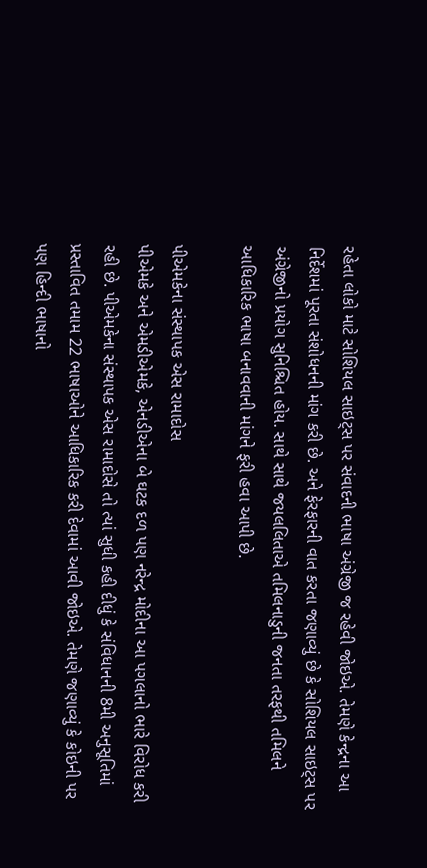રહેતા લોકો માટે સોશિયલ સાઇટ્સ પર સંવાદની ભાષા અંગ્રેજી જ રહેવી જોઇએ. તેમણે કેન્દ્રના આ નિર્દેશમાં પૂરતા સંશોધનની માંગ કરી છે. અને ફેરફારની વાત કરતા જણાવ્યું છે કે સોશિયલ સાઇટ્સ પર અંગ્રેજીનો પ્રયોગ સુનિશ્ચિત હોય. સાથે સાથે જયલલિતાએ તમિલનાડુની જનતા તરફથી તમિલને આધિકારિક ભાષા બનાવવાની માંગને ફરી હવા આપી છે.

પીએમકેના સંસ્થાપક એસ રામાદોસ
પીએમકે અને એમડીએમકે, એનડીએના બે ઘટક દળ પણ નરેન્દ્ર મોદીના આ પગલાનો ભારે વિરોધ કરી રહી છે. પીએમકેના સંસ્થાપક એસ રામાદોસે તો ત્યાં સુધી કહી દીધું કે સંવિધાનની 8મી અનુસૂતિમાં પ્રસ્તાવિત તમામ 22 ભાષાઓને આધિકારિક કરી દેવામાં આવી જોઇએ. તેમણે જણાવ્યું કે કોઇની પર પણ હિન્દી ભાષાનો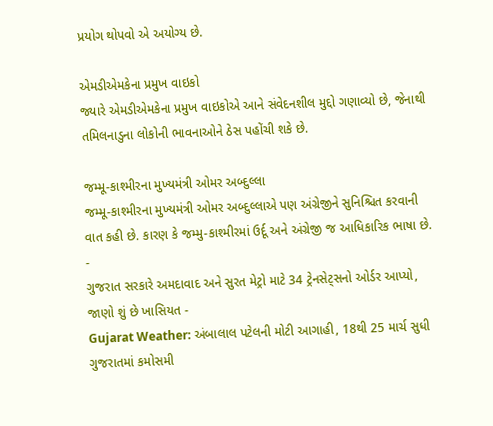પ્રયોગ થોપવો એ અયોગ્ય છે.

એમડીએમકેના પ્રમુખ વાઇકો
જ્યારે એમડીએમકેના પ્રમુખ વાઇકોએ આને સંવેદનશીલ મુદ્દો ગણાવ્યો છે, જેનાથી તમિલનાડુના લોકોની ભાવનાઓને ઠેસ પહોંચી શકે છે.

જમ્મૂ-કાશ્મીરના મુખ્યમંત્રી ઓમર અબ્દુલ્લા
જમ્મૂ-કાશ્મીરના મુખ્યમંત્રી ઓમર અબ્દુલ્લાએ પણ અંગ્રેજીને સુનિશ્ચિત કરવાની વાત કહી છે. કારણ કે જમ્મુ-કાશ્મીરમાં ઉર્દૂ અને અંગ્રેજી જ આધિકારિક ભાષા છે.
-
ગુજરાત સરકારે અમદાવાદ અને સુરત મેટ્રો માટે 34 ટ્રેનસેટ્સનો ઓર્ડર આપ્યો, જાણો શું છે ખાસિયત -
Gujarat Weather: અંબાલાલ પટેલની મોટી આગાહી, 18થી 25 માર્ચ સુધી ગુજરાતમાં કમોસમી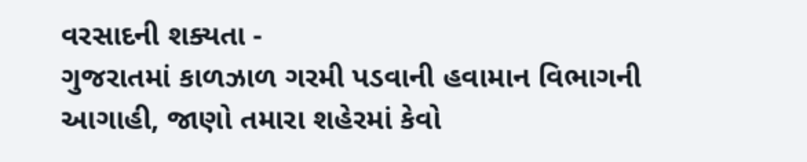વરસાદની શક્યતા -
ગુજરાતમાં કાળઝાળ ગરમી પડવાની હવામાન વિભાગની આગાહી, જાણો તમારા શહેરમાં કેવો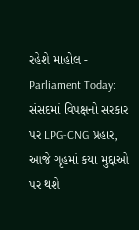રહેશે માહોલ -
Parliament Today: સંસદમાં વિપક્ષનો સરકાર પર LPG-CNG પ્રહાર, આજે ગૃહમાં કયા મુદ્દાઓ પર થશે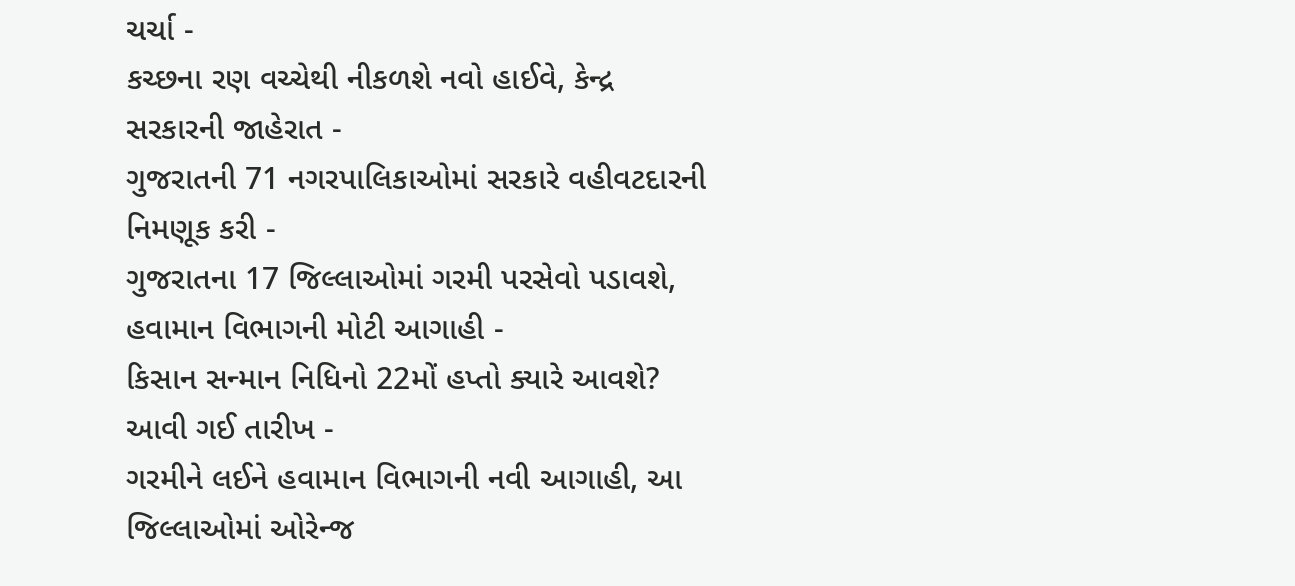ચર્ચા -
કચ્છના રણ વચ્ચેથી નીકળશે નવો હાઈવે, કેન્દ્ર સરકારની જાહેરાત -
ગુજરાતની 71 નગરપાલિકાઓમાં સરકારે વહીવટદારની નિમણૂક કરી -
ગુજરાતના 17 જિલ્લાઓમાં ગરમી પરસેવો પડાવશે, હવામાન વિભાગની મોટી આગાહી -
કિસાન સન્માન નિધિનો 22મોં હપ્તો ક્યારે આવશે? આવી ગઈ તારીખ -
ગરમીને લઈને હવામાન વિભાગની નવી આગાહી, આ જિલ્લાઓમાં ઓરેન્જ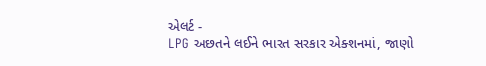એલર્ટ -
LPG અછતને લઈને ભારત સરકાર એક્શનમાં, જાણો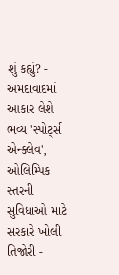શું કહ્યું? -
અમદાવાદમાં આકાર લેશે ભવ્ય 'સ્પોર્ટ્સ એન્ક્લેવ', ઓલિમ્પિક સ્તરની સુવિધાઓ માટે સરકારે ખોલી તિજોરી -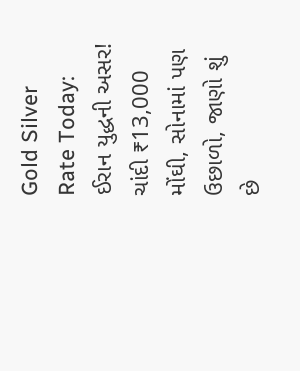Gold Silver Rate Today: ઈરાન યુદ્ધની અસર! ચાંદી ₹13,000 મોંઘી, સોનામાં પણ ઉછાળો, જાણો શું છે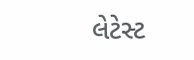લેટેસ્ટ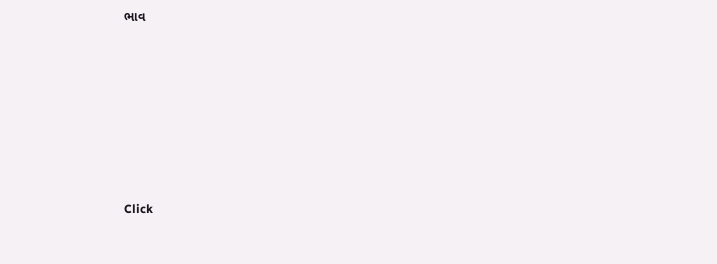ભાવ







Click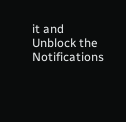it and Unblock the Notifications